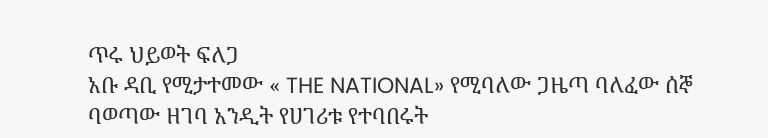ጥሩ ህይወት ፍለጋ
አቡ ዳቢ የሚታተመው « THE NATIONAL» የሚባለው ጋዜጣ ባለፈው ሰኞ ባወጣው ዘገባ አንዲት የሀገሪቱ የተባበሩት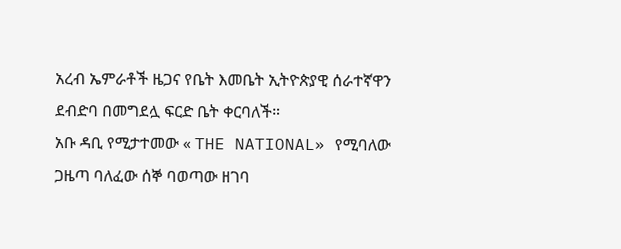አረብ ኤምራቶች ዜጋና የቤት እመቤት ኢትዮጵያዊ ሰራተኛዋን ደብድባ በመግደሏ ፍርድ ቤት ቀርባለች።
አቡ ዳቢ የሚታተመው « THE NATIONAL» የሚባለው ጋዜጣ ባለፈው ሰኞ ባወጣው ዘገባ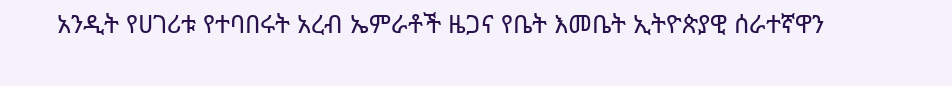አንዲት የሀገሪቱ የተባበሩት አረብ ኤምራቶች ዜጋና የቤት እመቤት ኢትዮጵያዊ ሰራተኛዋን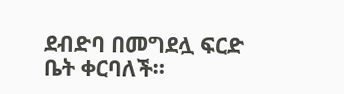ደብድባ በመግደሏ ፍርድ ቤት ቀርባለች።